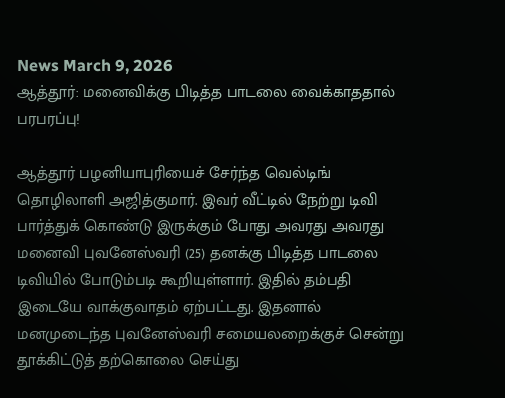News March 9, 2026
ஆத்தூர்: மனைவிக்கு பிடித்த பாடலை வைக்காததால் பரபரப்பு!

ஆத்தூர் பழனியாபுரியைச் சேர்ந்த வெல்டிங் தொழிலாளி அஜித்குமார். இவர் வீட்டில் நேற்று டிவி பார்த்துக் கொண்டு இருக்கும் போது அவரது அவரது மனைவி புவனேஸ்வரி (25) தனக்கு பிடித்த பாடலை டிவியில் போடும்படி கூறியுள்ளார். இதில் தம்பதி இடையே வாக்குவாதம் ஏற்பட்டது. இதனால் மனமுடைந்த புவனேஸ்வரி சமையலறைக்குச் சென்று தூக்கிட்டுத் தற்கொலை செய்து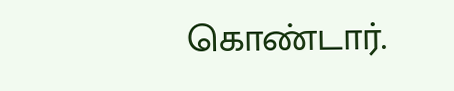கொண்டார்.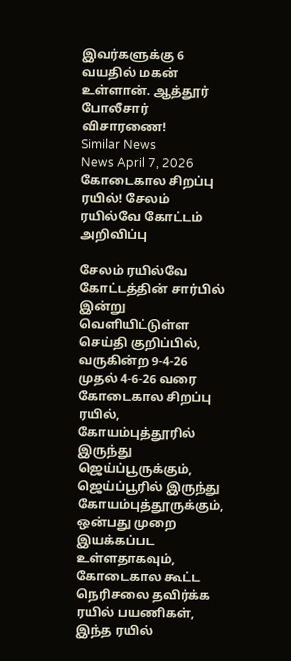இவர்களுக்கு 6 வயதில் மகன் உள்ளான். ஆத்தூர் போலீசார் விசாரணை!
Similar News
News April 7, 2026
கோடைகால சிறப்பு ரயில்! சேலம் ரயில்வே கோட்டம் அறிவிப்பு

சேலம் ரயில்வே கோட்டத்தின் சார்பில் இன்று வெளியிட்டுள்ள செய்தி குறிப்பில், வருகின்ற 9-4-26 முதல் 4-6-26 வரை கோடைகால சிறப்பு ரயில், கோயம்புத்தூரில் இருந்து ஜெய்ப்பூருக்கும், ஜெய்ப்பூரில் இருந்து கோயம்புத்தூருக்கும், ஒன்பது முறை இயக்கப்பட உள்ளதாகவும், கோடைகால கூட்ட நெரிசலை தவிர்க்க ரயில் பயணிகள், இந்த ரயில்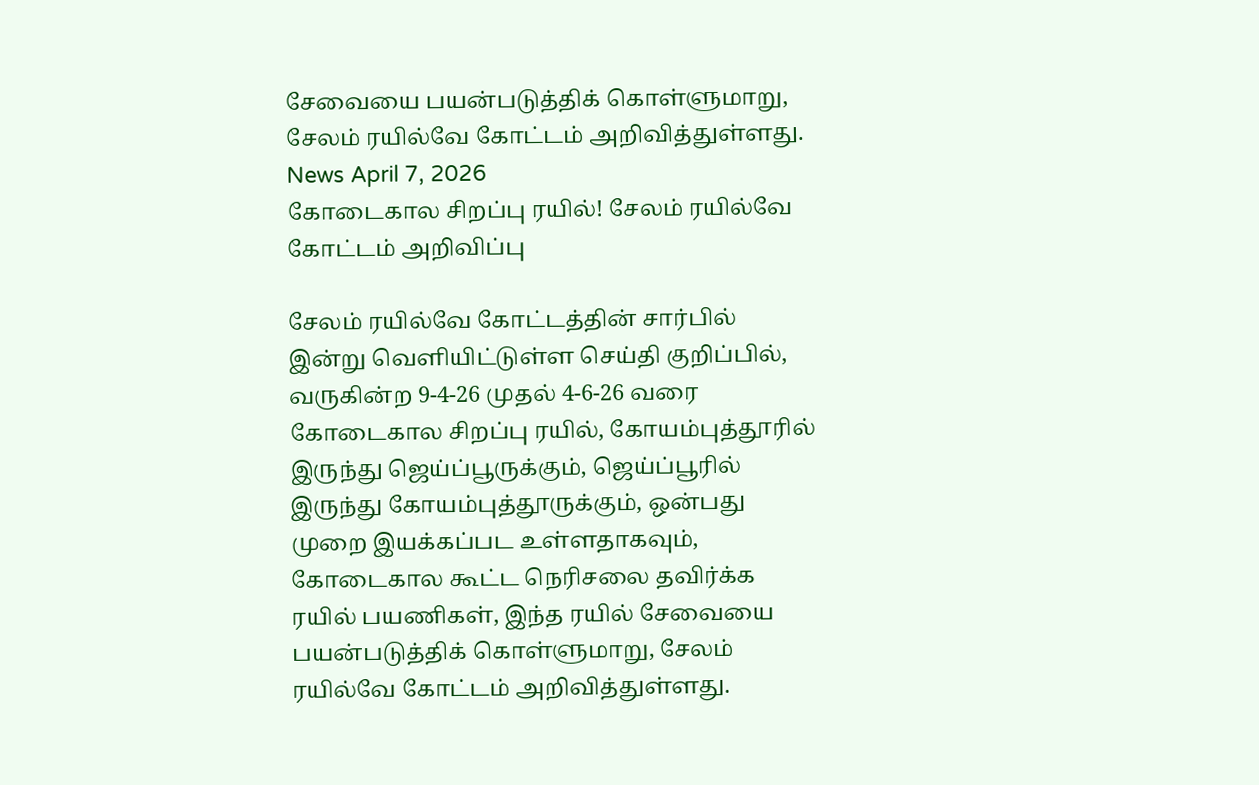சேவையை பயன்படுத்திக் கொள்ளுமாறு, சேலம் ரயில்வே கோட்டம் அறிவித்துள்ளது.
News April 7, 2026
கோடைகால சிறப்பு ரயில்! சேலம் ரயில்வே கோட்டம் அறிவிப்பு

சேலம் ரயில்வே கோட்டத்தின் சார்பில் இன்று வெளியிட்டுள்ள செய்தி குறிப்பில், வருகின்ற 9-4-26 முதல் 4-6-26 வரை கோடைகால சிறப்பு ரயில், கோயம்புத்தூரில் இருந்து ஜெய்ப்பூருக்கும், ஜெய்ப்பூரில் இருந்து கோயம்புத்தூருக்கும், ஒன்பது முறை இயக்கப்பட உள்ளதாகவும், கோடைகால கூட்ட நெரிசலை தவிர்க்க ரயில் பயணிகள், இந்த ரயில் சேவையை பயன்படுத்திக் கொள்ளுமாறு, சேலம் ரயில்வே கோட்டம் அறிவித்துள்ளது.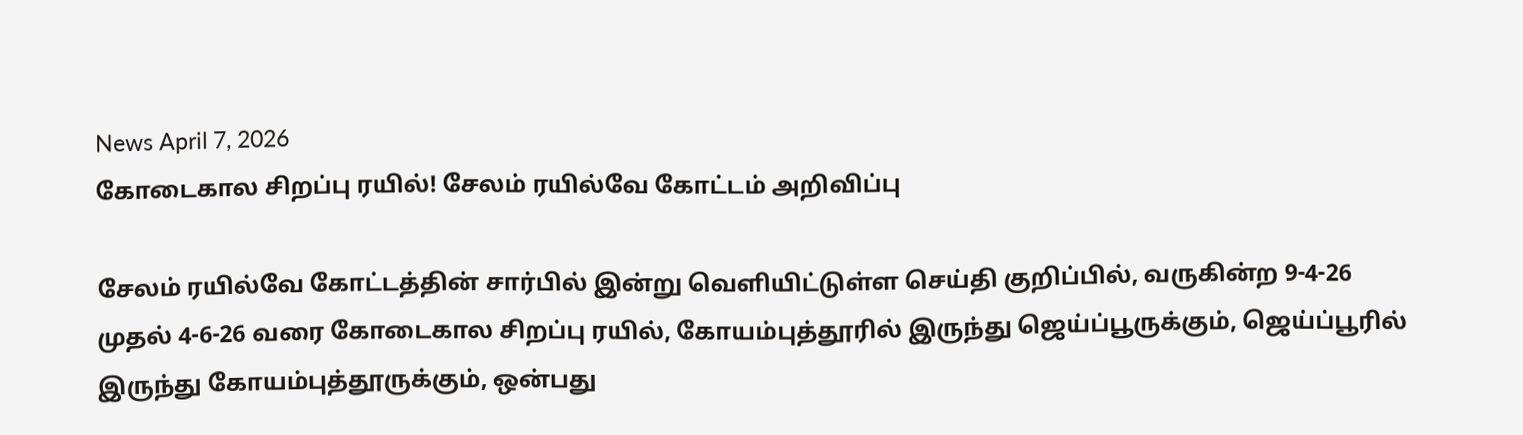News April 7, 2026
கோடைகால சிறப்பு ரயில்! சேலம் ரயில்வே கோட்டம் அறிவிப்பு

சேலம் ரயில்வே கோட்டத்தின் சார்பில் இன்று வெளியிட்டுள்ள செய்தி குறிப்பில், வருகின்ற 9-4-26 முதல் 4-6-26 வரை கோடைகால சிறப்பு ரயில், கோயம்புத்தூரில் இருந்து ஜெய்ப்பூருக்கும், ஜெய்ப்பூரில் இருந்து கோயம்புத்தூருக்கும், ஒன்பது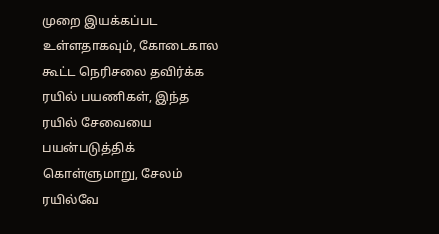முறை இயக்கப்பட உள்ளதாகவும், கோடைகால கூட்ட நெரிசலை தவிர்க்க ரயில் பயணிகள், இந்த ரயில் சேவையை பயன்படுத்திக் கொள்ளுமாறு, சேலம் ரயில்வே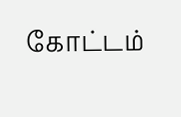கோட்டம்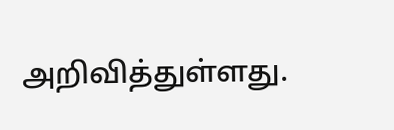அறிவித்துள்ளது.